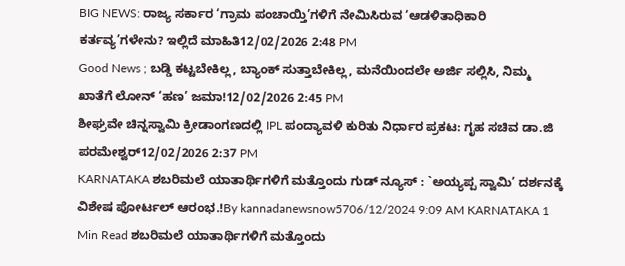BIG NEWS: ರಾಜ್ಯ ಸರ್ಕಾರ ‘ಗ್ರಾಮ ಪಂಚಾಯ್ತಿ’ಗಳಿಗೆ ನೇಮಿಸಿರುವ ‘ಆಡಳಿತಾಧಿಕಾರಿ ಕರ್ತವ್ಯ’ಗಳೇನು? ಇಲ್ಲಿದೆ ಮಾಹಿತಿ12/02/2026 2:48 PM
Good News ; ಬಡ್ಡಿ ಕಟ್ಟಬೇಕಿಲ್ಲ, ಬ್ಯಾಂಕ್ ಸುತ್ತಾಬೇಕಿಲ್ಲ, ಮನೆಯಿಂದಲೇ ಅರ್ಜಿ ಸಲ್ಲಿಸಿ, ನಿಮ್ಮ ಖಾತೆಗೆ ಲೋನ್ ‘ಹಣ’ ಜಮಾ!12/02/2026 2:45 PM
ಶೀಘ್ರವೇ ಚಿನ್ನಸ್ವಾಮಿ ಕ್ರೀಡಾಂಗಣದಲ್ಲಿ IPL ಪಂದ್ಯಾವಳಿ ಕುರಿತು ನಿರ್ಧಾರ ಪ್ರಕಟ: ಗೃಹ ಸಚಿವ ಡಾ.ಜಿ ಪರಮೇಶ್ವರ್12/02/2026 2:37 PM
KARNATAKA ಶಬರಿಮಲೆ ಯಾತಾರ್ಥಿಗಳಿಗೆ ಮತ್ತೊಂದು ಗುಡ್ ನ್ಯೂಸ್ : `ಅಯ್ಯಪ್ಪ ಸ್ವಾಮಿ’ ದರ್ಶನಕ್ಕೆ ವಿಶೇಷ ಪೋರ್ಟಲ್ ಆರಂಭ.!By kannadanewsnow5706/12/2024 9:09 AM KARNATAKA 1 Min Read ಶಬರಿಮಲೆ ಯಾತಾರ್ಥಿಗಳಿಗೆ ಮತ್ತೊಂದು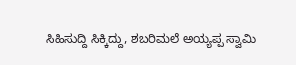ಸಿಹಿಸುದ್ದಿ ಸಿಕ್ಕಿದ್ದು, ಶಬರಿಮಲೆ ಅಯ್ಯಪ್ಪ ಸ್ವಾಮಿ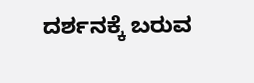ದರ್ಶನಕ್ಕೆ ಬರುವ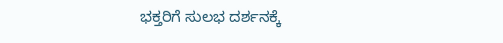ಭಕ್ತರಿಗೆ ಸುಲಭ ದರ್ಶನಕ್ಕೆ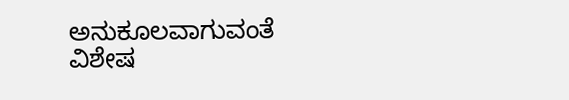ಅನುಕೂಲವಾಗುವಂತೆ ವಿಶೇಷ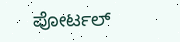ಪೋರ್ಟಲ್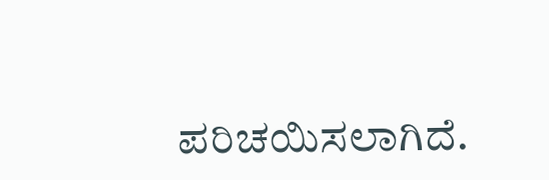ಪರಿಚಯಿಸಲಾಗಿದೆ.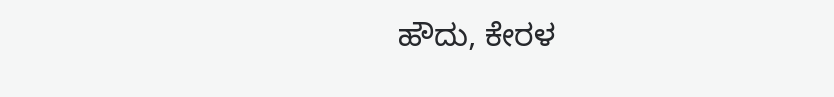ಹೌದು, ಕೇರಳ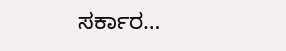ಸರ್ಕಾರ…